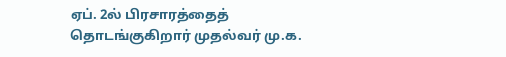ஏப். 2ல் பிரசாரத்தைத் தொடங்குகிறார் முதல்வர் மு.க.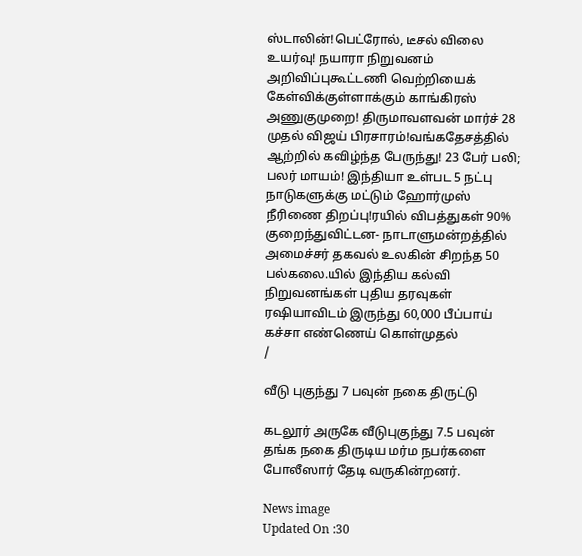ஸ்டாலின்!பெட்ரோல், டீசல் விலை உயர்வு! நயாரா நிறுவனம் அறிவிப்புகூட்டணி வெற்றியைக் கேள்விக்குள்ளாக்கும் காங்கிரஸ் அணுகுமுறை! திருமாவளவன் மார்ச் 28 முதல் விஜய் பிரசாரம்!வங்கதேசத்தில் ஆற்றில் கவிழ்ந்த பேருந்து! 23 பேர் பலி; பலர் மாயம்! இந்தியா உள்பட 5 நட்பு நாடுகளுக்கு மட்டும் ஹோர்முஸ் நீரிணை திறப்பு!ரயில் விபத்துகள் 90% குறைந்துவிட்டன- நாடாளுமன்றத்தில் அமைச்சர் தகவல் உலகின் சிறந்த 50 பல்கலை.யில் இந்திய கல்வி நிறுவனங்கள் புதிய தரவுகள் ரஷியாவிடம் இருந்து 60,000 பீப்பாய் கச்சா எண்ணெய் கொள்முதல்
/

வீடு புகுந்து 7 பவுன் நகை திருட்டு

கடலூர் அருகே வீடுபுகுந்து 7.5 பவுன் தங்க நகை திருடிய மர்ம நபர்களை போலீஸார் தேடி வருகின்றனர்.

News image
Updated On :30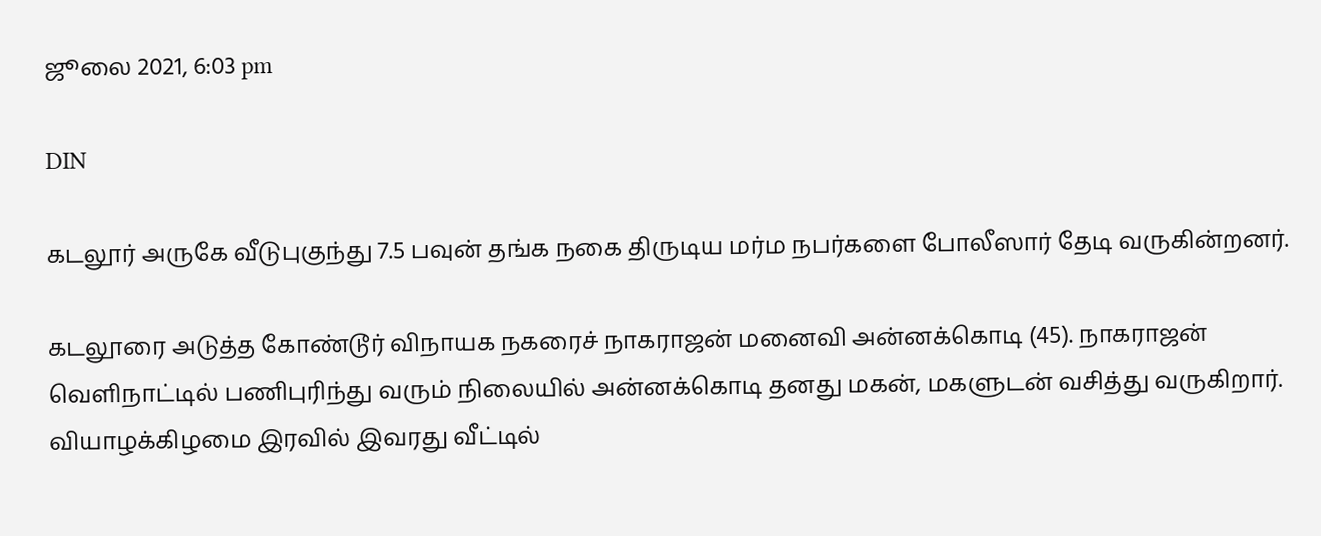ஜூலை 2021, 6:03 pm

DIN

கடலூர் அருகே வீடுபுகுந்து 7.5 பவுன் தங்க நகை திருடிய மர்ம நபர்களை போலீஸார் தேடி வருகின்றனர்.

கடலூரை அடுத்த கோண்டூர் விநாயக நகரைச் நாகராஜன் மனைவி அன்னக்கொடி (45). நாகராஜன் வெளிநாட்டில் பணிபுரிந்து வரும் நிலையில் அன்னக்கொடி தனது மகன், மகளுடன் வசித்து வருகிறார். வியாழக்கிழமை இரவில் இவரது வீட்டில்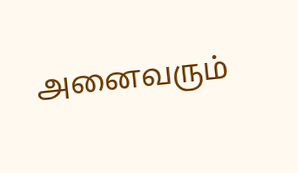அனைவரும்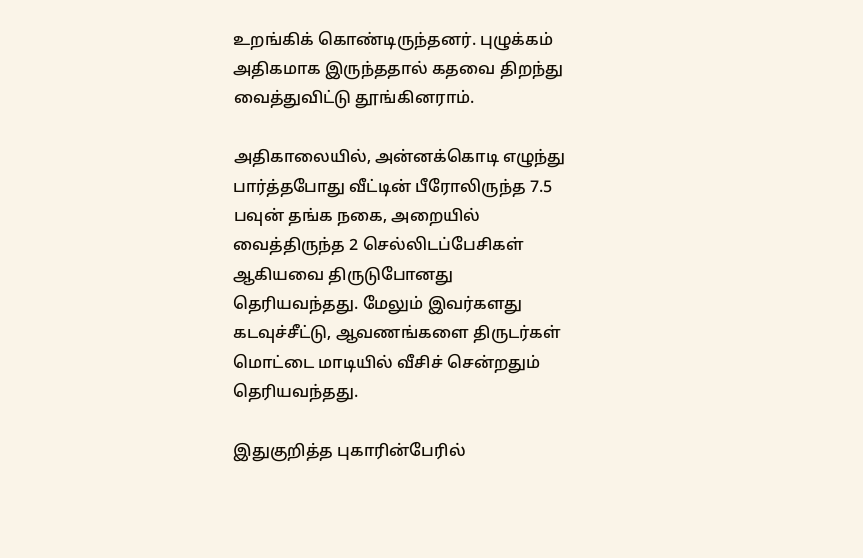உறங்கிக் கொண்டிருந்தனர். புழுக்கம் அதிகமாக இருந்ததால் கதவை திறந்து வைத்துவிட்டு தூங்கினராம்.

அதிகாலையில், அன்னக்கொடி எழுந்து பார்த்தபோது வீட்டின் பீரோலிருந்த 7.5 பவுன் தங்க நகை, அறையில் வைத்திருந்த 2 செல்லிடப்பேசிகள் ஆகியவை திருடுபோனது தெரியவந்தது. மேலும் இவர்களது கடவுச்சீட்டு, ஆவணங்களை திருடர்கள் மொட்டை மாடியில் வீசிச் சென்றதும் தெரியவந்தது.

இதுகுறித்த புகாரின்பேரில்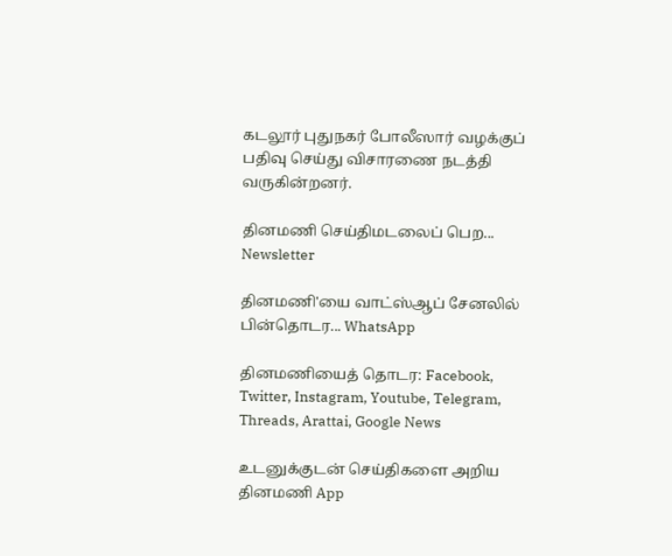கடலூர் புதுநகர் போலீஸார் வழக்குப் பதிவு செய்து விசாரணை நடத்தி வருகின்றனர்.

தினமணி செய்திமடலைப் பெற... Newsletter

தினமணி'யை வாட்ஸ்ஆப் சேனலில் பின்தொடர... WhatsApp

தினமணியைத் தொடர: Facebook, Twitter, Instagram, Youtube, Telegram, Threads, Arattai, Google News

உடனுக்குடன் செய்திகளை அறிய தினமணி App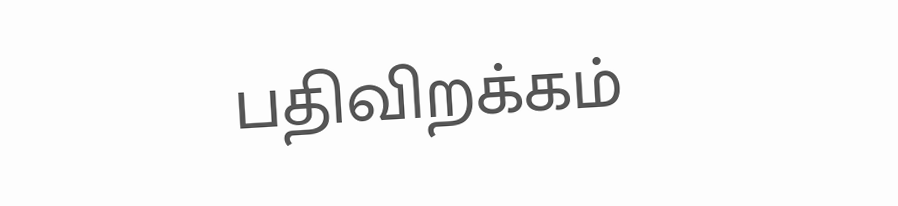பதிவிறக்கம்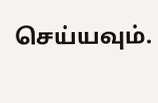செய்யவும்.